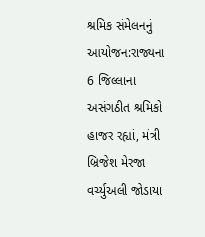શ્રમિક સંમેલનનું આયોજન:રાજ્યના 6 જિલ્લાના અસંગઠીત શ્રમિકો હાજર રહ્યાં, મંત્રી બ્રિજેશ મેરજા વર્ચ્યુઅલી જોડાયા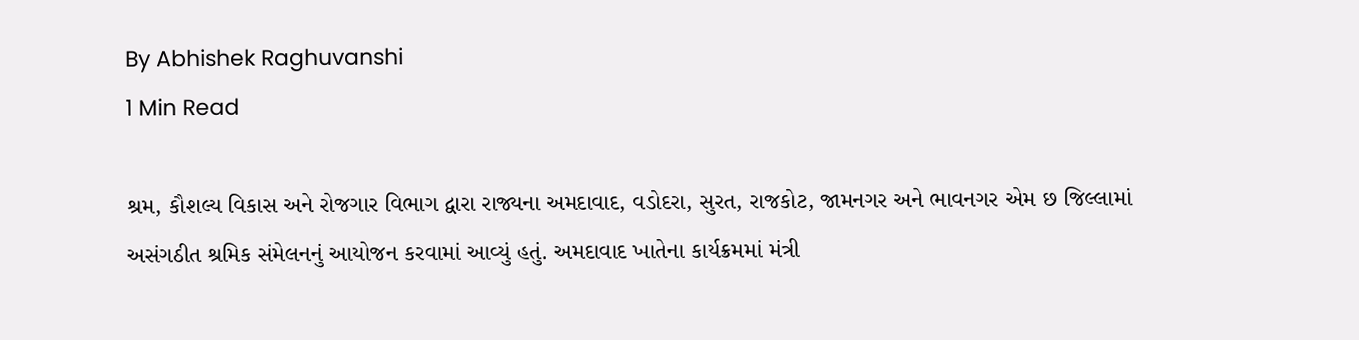By Abhishek Raghuvanshi
1 Min Read

શ્રમ, કૌશલ્ય વિકાસ અને રોજગાર વિભાગ દ્વારા રાજ્યના અમદાવાદ, વડોદરા, સુરત, રાજકોટ, જામનગર અને ભાવનગર એમ છ જિલ્લામાં અસંગઠીત શ્રમિક સંમેલનનું આયોજન કરવામાં આવ્યું હતું. અમદાવાદ ખાતેના કાર્યક્રમમાં મંત્રી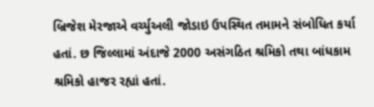બ્રિજેશ મેરજાએ વર્ચ્યુઅલી જોડાઇ ઉપસ્થિત તમામને સંબોધિત કર્યા હતાં. છ જિલ્લામાં અંદાજે 2000 અસંગઠિત શ્રમિકો તથા બાંધકામ શ્રમિકો હાજર રહ્યાં હતાં.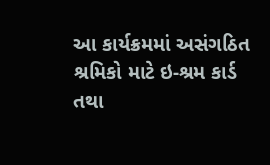આ કાર્યક્રમમાં અસંગઠિત શ્રમિકો માટે ઇ-શ્રમ કાર્ડ તથા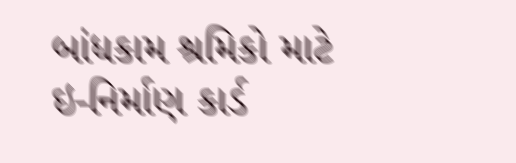બાંધકામ શ્રમિકો માટે ઇ-નિર્માણ કાર્ડ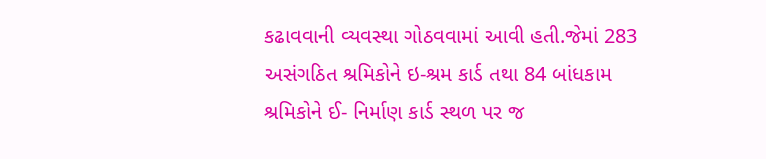કઢાવવાની વ્યવસ્થા ગોઠવવામાં આવી હતી.જેમાં 283 અસંગઠિત શ્રમિકોને ઇ-શ્રમ કાર્ડ તથા 84 બાંધકામ શ્રમિકોને ઈ- નિર્માણ કાર્ડ સ્થળ પર જ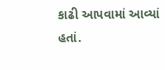કાઢી આપવામાં આવ્યાં હતાં.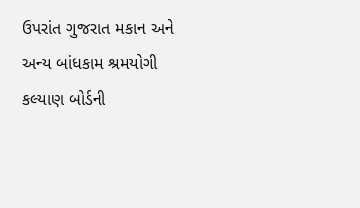ઉપરાંત ગુજરાત મકાન અને અન્ય બાંધકામ શ્રમયોગી કલ્યાણ બોર્ડની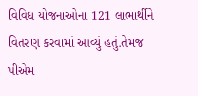વિવિધ યોજનાઓના 121 લાભાર્થીને વિતરણ કરવામાં આવ્યું હતું.તેમજ પીએમ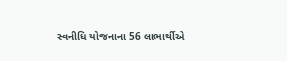સ્વનીધિ યોજનાના 56 લાભાર્થીએ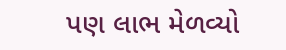પણ લાભ મેળવ્યો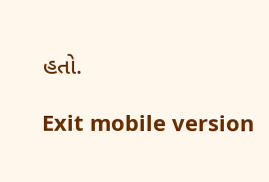હતો.

Exit mobile version